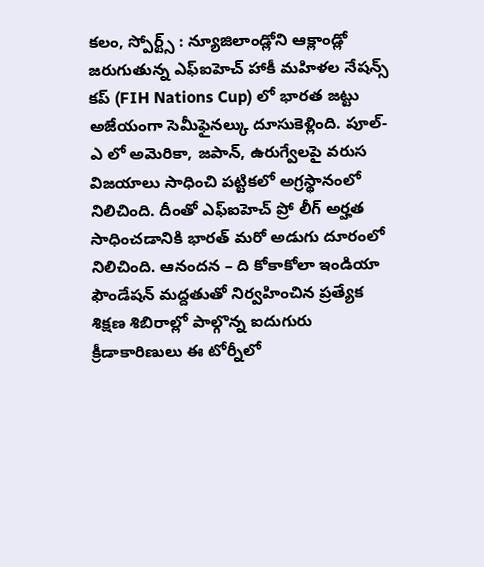కలం, స్పోర్ట్స్ : న్యూజిలాండ్లోని ఆక్లాండ్లో జరుగుతున్న ఎఫ్ఐహెచ్ హాకీ మహిళల నేషన్స్ కప్ (FIH Nations Cup) లో భారత జట్టు అజేయంగా సెమీఫైనల్కు దూసుకెళ్లింది. పూల్-ఎ లో అమెరికా, జపాన్, ఉరుగ్వేలపై వరుస విజయాలు సాధించి పట్టికలో అగ్రస్థానంలో నిలిచింది. దీంతో ఎఫ్ఐహెచ్ ప్రో లీగ్ అర్హత సాధించడానికి భారత్ మరో అడుగు దూరంలో నిలిచింది. ఆనందన – ది కోకాకోలా ఇండియా ఫౌండేషన్ మద్దతుతో నిర్వహించిన ప్రత్యేక శిక్షణ శిబిరాల్లో పాల్గొన్న ఐదుగురు క్రీడాకారిణులు ఈ టోర్నీలో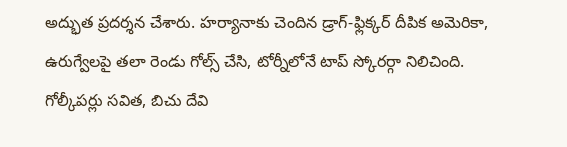అద్భుత ప్రదర్శన చేశారు. హర్యానాకు చెందిన డ్రాగ్-ఫ్లిక్కర్ దీపిక అమెరికా, ఉరుగ్వేలపై తలా రెండు గోల్స్ చేసి, టోర్నీలోనే టాప్ స్కోరర్గా నిలిచింది.
గోల్కీపర్లు సవిత, బిచు దేవి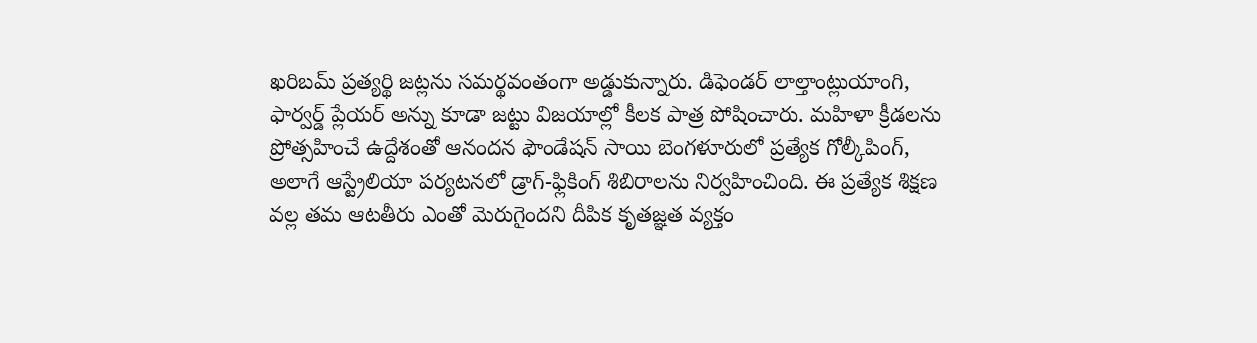ఖరిబమ్ ప్రత్యర్థి జట్లను సమర్థవంతంగా అడ్డుకున్నారు. డిఫెండర్ లాల్తాంట్లుయాంగి, ఫార్వర్డ్ ప్లేయర్ అన్ను కూడా జట్టు విజయాల్లో కీలక పాత్ర పోషించారు. మహిళా క్రీడలను ప్రోత్సహించే ఉద్దేశంతో ఆనందన ఫౌండేషన్ సాయి బెంగళూరులో ప్రత్యేక గోల్కీపింగ్, అలాగే ఆస్ట్రేలియా పర్యటనలో డ్రాగ్-ఫ్లికింగ్ శిబిరాలను నిర్వహించింది. ఈ ప్రత్యేక శిక్షణ వల్ల తమ ఆటతీరు ఎంతో మెరుగైందని దీపిక కృతజ్ఞత వ్యక్తం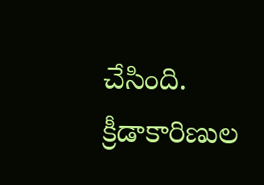చేసింది. క్రీడాకారిణుల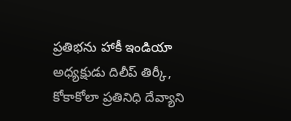ప్రతిభను హాకీ ఇండియా అధ్యక్షుడు దిలీప్ తిర్కీ, కోకాకోలా ప్రతినిధి దేవ్యాని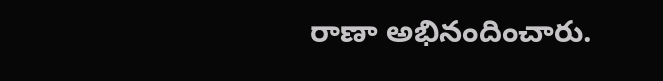రాణా అభినందించారు.